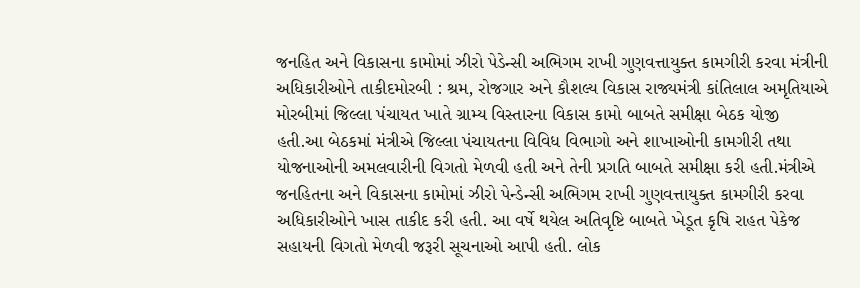જનહિત અને વિકાસના કામોમાં ઝીરો પેડેન્સી અભિગમ રાખી ગુણવત્તાયુક્ત કામગીરી કરવા મંત્રીની અધિકારીઓને તાકીદમોરબી : શ્રમ, રોજગાર અને કૌશલ્ય વિકાસ રાજ્યમંત્રી કાંતિલાલ અમૃતિયાએ મોરબીમાં જિલ્લા પંચાયત ખાતે ગ્રામ્ય વિસ્તારના વિકાસ કામો બાબતે સમીક્ષા બેઠક યોજી હતી.આ બેઠકમાં મંત્રીએ જિલ્લા પંચાયતના વિવિધ વિભાગો અને શાખાઓની કામગીરી તથા યોજનાઓની અમલવારીની વિગતો મેળવી હતી અને તેની પ્રગતિ બાબતે સમીક્ષા કરી હતી.મંત્રીએ જનહિતના અને વિકાસના કામોમાં ઝીરો પેન્ડેન્સી અભિગમ રાખી ગુણવત્તાયુક્ત કામગીરી કરવા અધિકારીઓને ખાસ તાકીદ કરી હતી. આ વર્ષે થયેલ અતિવૃષ્ટિ બાબતે ખેડૂત કૃષિ રાહત પેકેજ સહાયની વિગતો મેળવી જરૂરી સૂચનાઓ આપી હતી. લોક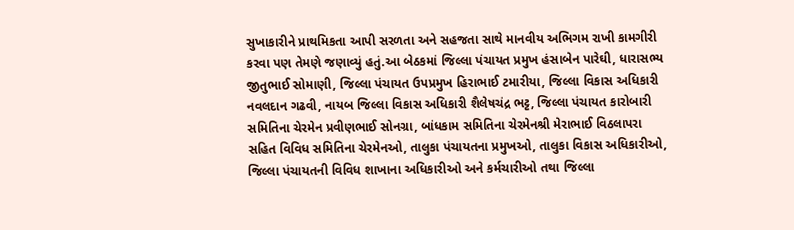સુખાકારીને પ્રાથમિકતા આપી સરળતા અને સહજતા સાથે માનવીય અભિગમ રાખી કામગીરી કરવા પણ તેમણે જણાવ્યું હતું.આ બેઠકમાં જિલ્લા પંચાયત પ્રમુખ હંસાબેન પારેઘી, ધારાસભ્ય જીતુભાઈ સોમાણી, જિલ્લા પંચાયત ઉપપ્રમુખ હિરાભાઈ ટમારીયા, જિલ્લા વિકાસ અધિકારી નવલદાન ગઢવી, નાયબ જિલ્લા વિકાસ અધિકારી શૈલેષચંદ્ર ભટ્ટ, જિલ્લા પંચાયત કારોબારી સમિતિના ચેરમેન પ્રવીણભાઈ સોનગ્રા, બાંધકામ સમિતિના ચેરમેનશ્રી મેરાભાઈ વિઠલાપરા સહિત વિવિધ સમિતિના ચેરમેનઓ, તાલુકા પંચાયતના પ્રમુખઓ, તાલુકા વિકાસ અધિકારીઓ, જિલ્લા પંચાયતની વિવિધ શાખાના અધિકારીઓ અને કર્મચારીઓ તથા જિલ્લા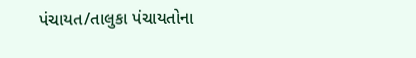પંચાયત/તાલુકા પંચાયતોના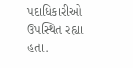પદાધિકારીઓ ઉપસ્થિત રહ્યા હતા.